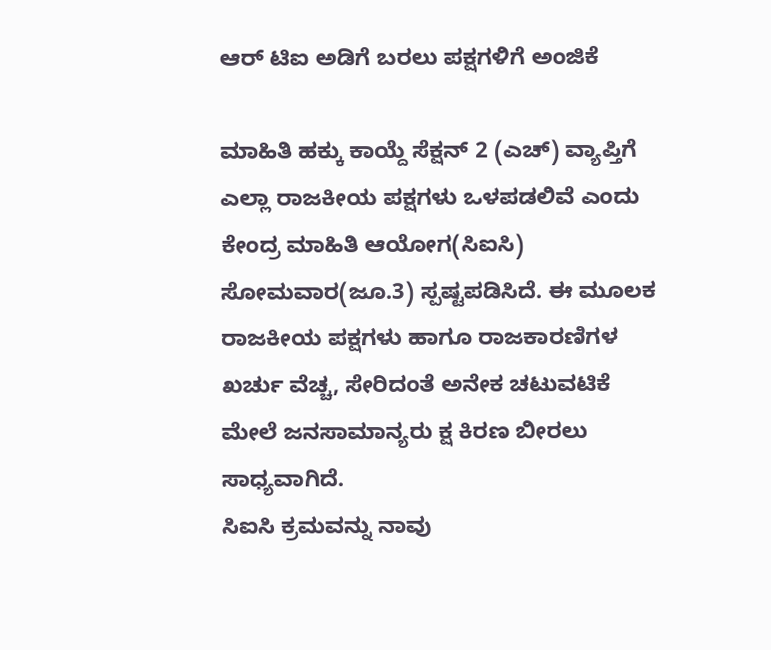ಆರ್ ಟಿಐ ಅಡಿಗೆ ಬರಲು ಪಕ್ಷಗಳಿಗೆ ಅಂಜಿಕೆ

ಮಾಹಿತಿ ಹಕ್ಕು ಕಾಯ್ದೆ ಸೆಕ್ಷನ್ 2 (ಎಚ್) ವ್ಯಾಪ್ತಿಗೆ ಎಲ್ಲಾ ರಾಜಕೀಯ ಪಕ್ಷಗಳು ಒಳಪಡಲಿವೆ ಎಂದು ಕೇಂದ್ರ ಮಾಹಿತಿ ಆಯೋಗ(ಸಿಐಸಿ) ಸೋಮವಾರ(ಜೂ.3) ಸ್ಪಷ್ಟಪಡಿಸಿದೆ. ಈ ಮೂಲಕ ರಾಜಕೀಯ ಪಕ್ಷಗಳು ಹಾಗೂ ರಾಜಕಾರಣಿಗಳ ಖರ್ಚು ವೆಚ್ಚ, ಸೇರಿದಂತೆ ಅನೇಕ ಚಟುವಟಿಕೆ ಮೇಲೆ ಜನಸಾಮಾನ್ಯರು ಕ್ಷ ಕಿರಣ ಬೀರಲು ಸಾಧ್ಯವಾಗಿದೆ.
ಸಿಐಸಿ ಕ್ರಮವನ್ನು ನಾವು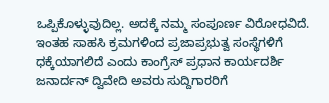ಒಪ್ಪಿಕೊಳ್ಳುವುದಿಲ್ಲ. ಅದಕ್ಕೆ ನಮ್ಮ ಸಂಪೂರ್ಣ ವಿರೋಧವಿದೆ. ಇಂತಹ ಸಾಹಸಿ ಕ್ರಮಗಳಿಂದ ಪ್ರಜಾಪ್ರಭುತ್ವ ಸಂಸ್ಥೆಗಳಿಗೆ ಧಕ್ಕೆಯಾಗಲಿದೆ ಎಂದು ಕಾಂಗ್ರೆಸ್ ಪ್ರಧಾನ ಕಾರ್ಯದರ್ಶಿ ಜನಾರ್ದನ್ ದ್ವಿವೇದಿ ಅವರು ಸುದ್ದಿಗಾರರಿಗೆ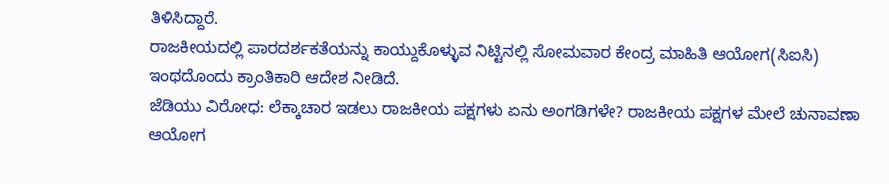ತಿಳಿಸಿದ್ದಾರೆ.
ರಾಜಕೀಯದಲ್ಲಿ ಪಾರದರ್ಶಕತೆಯನ್ನು ಕಾಯ್ದುಕೊಳ್ಳುವ ನಿಟ್ಟಿನಲ್ಲಿ ಸೋಮವಾರ ಕೇಂದ್ರ ಮಾಹಿತಿ ಆಯೋಗ(ಸಿಐಸಿ) ಇಂಥದೊಂದು ಕ್ರಾಂತಿಕಾರಿ ಆದೇಶ ನೀಡಿದೆ.
ಜೆಡಿಯು ವಿರೋಧ: ಲೆಕ್ಕಾಚಾರ ಇಡಲು ರಾಜಕೀಯ ಪಕ್ಷಗಳು ಏನು ಅಂಗಡಿಗಳೇ? ರಾಜಕೀಯ ಪಕ್ಷಗಳ ಮೇಲೆ ಚುನಾವಣಾ ಆಯೋಗ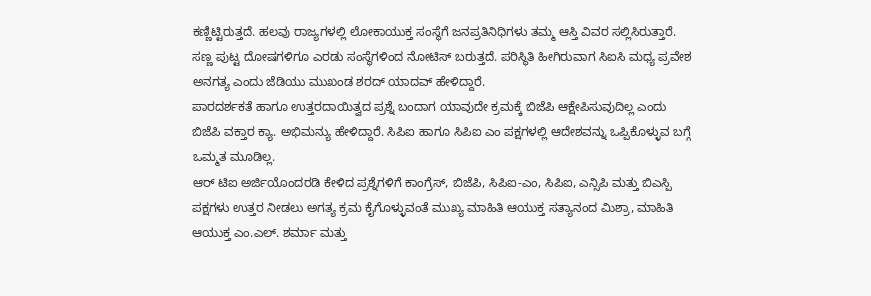ಕಣ್ಣಿಟ್ಟಿರುತ್ತದೆ. ಹಲವು ರಾಜ್ಯಗಳಲ್ಲಿ ಲೋಕಾಯುಕ್ತ ಸಂಸ್ಥೆಗೆ ಜನಪ್ರತಿನಿಧಿಗಳು ತಮ್ಮ ಆಸ್ತಿ ವಿವರ ಸಲ್ಲಿಸಿರುತ್ತಾರೆ. ಸಣ್ಣ ಪುಟ್ಟ ದೋಷಗಳಿಗೂ ಎರಡು ಸಂಸ್ಥೆಗಳಿಂದ ನೋಟಿಸ್ ಬರುತ್ತದೆ. ಪರಿಸ್ಥಿತಿ ಹೀಗಿರುವಾಗ ಸಿಐಸಿ ಮಧ್ಯ ಪ್ರವೇಶ ಅನಗತ್ಯ ಎಂದು ಜೆಡಿಯು ಮುಖಂಡ ಶರದ್ ಯಾದವ್ ಹೇಳಿದ್ದಾರೆ.
ಪಾರದರ್ಶಕತೆ ಹಾಗೂ ಉತ್ತರದಾಯಿತ್ವದ ಪ್ರಶ್ನೆ ಬಂದಾಗ ಯಾವುದೇ ಕ್ರಮಕ್ಕೆ ಬಿಜೆಪಿ ಆಕ್ಷೇಪಿಸುವುದಿಲ್ಲ ಎಂದು ಬಿಜೆಪಿ ವಕ್ತಾರ ಕ್ಯಾ. ಅಭಿಮನ್ಯು ಹೇಳಿದ್ದಾರೆ. ಸಿಪಿಐ ಹಾಗೂ ಸಿಪಿಐ ಎಂ ಪಕ್ಷಗಳಲ್ಲಿ ಆದೇಶವನ್ನು ಒಪ್ಪಿಕೊಳ್ಳುವ ಬಗ್ಗೆ ಒಮ್ಮತ ಮೂಡಿಲ್ಲ.
ಆರ್ ಟಿಐ ಅರ್ಜಿಯೊಂದರಡಿ ಕೇಳಿದ ಪ್ರಶ್ನೆಗಳಿಗೆ ಕಾಂಗ್ರೆಸ್, ಬಿಜೆಪಿ, ಸಿಪಿಐ-ಎಂ, ಸಿಪಿಐ, ಎನ್ಸಿಪಿ ಮತ್ತು ಬಿಎಸ್ಪಿ ಪಕ್ಷಗಳು ಉತ್ತರ ನೀಡಲು ಅಗತ್ಯ ಕ್ರಮ ಕೈಗೊಳ್ಳುವಂತೆ ಮುಖ್ಯ ಮಾಹಿತಿ ಆಯುಕ್ತ ಸತ್ಯಾನಂದ ಮಿಶ್ರಾ, ಮಾಹಿತಿ ಆಯುಕ್ತ ಎಂ.ಎಲ್. ಶರ್ಮಾ ಮತ್ತು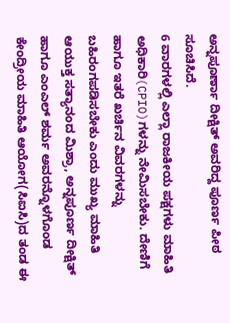ಅನ್ನಪೂರ್ಣಾ ದೀಕ್ಷಿತ್ ಅವರಿದ್ದ ಪೂರ್ಣ ಪೀಠ ಸೂಚಿಸಿದೆ.
6 ವಾರಗಳಲ್ಲಿ ಎಲ್ಲಾ ರಾಜಕೀಯ ಪಕ್ಷಗಳು ಮಾಹಿತಿ ಅಧಿಕಾರಿ(CPIO)ಗಳನ್ನು ನೇಮಿಸಬೇಕು. ದೇಣಿಗೆ ಹಾಗೂ ಇತರೆ ಖರ್ಚಿನ ವಿವರಗಳನ್ನು ಬಹಿರಂಗಪಡಿಸಬೇಕು ಎಂದು ಮುಖ್ಯ ಮಾಹಿತಿ ಆಯುಕ್ತ ಸತ್ಯಾನಂದ ಮಿಶ್ರಾ, ಅನ್ನಪೂರ್ಣ ದೀಕ್ಷಿತ್ ಹಾಗೂ ಎಂಎಲ್ ಶರ್ಮ ಅವರನ್ನೊಳಗೊಂಡ ಕೇಂದ್ರೀಯ ಮಾಹಿತಿ ಆಯೋಗ(ಸಿಐಸಿ)ದ ತಂಡ ಈ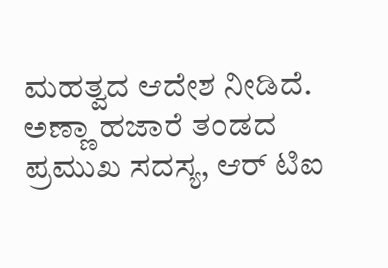ಮಹತ್ವದ ಆದೇಶ ನೀಡಿದೆ.
ಅಣ್ಣಾ ಹಜಾರೆ ತಂಡದ ಪ್ರಮುಖ ಸದಸ್ಯ, ಆರ್ ಟಿಐ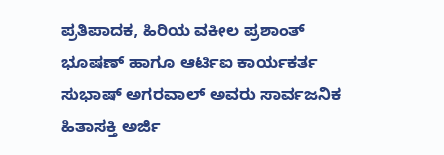ಪ್ರತಿಪಾದಕ, ಹಿರಿಯ ವಕೀಲ ಪ್ರಶಾಂತ್ ಭೂಷಣ್ ಹಾಗೂ ಆರ್ಟಿಐ ಕಾರ್ಯಕರ್ತ ಸುಭಾಷ್ ಅಗರವಾಲ್ ಅವರು ಸಾರ್ವಜನಿಕ ಹಿತಾಸಕ್ತಿ ಅರ್ಜಿ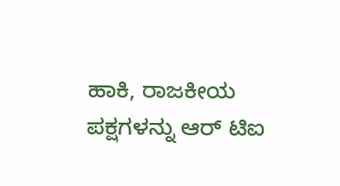ಹಾಕಿ, ರಾಜಕೀಯ ಪಕ್ಷಗಳನ್ನು ಆರ್ ಟಿಐ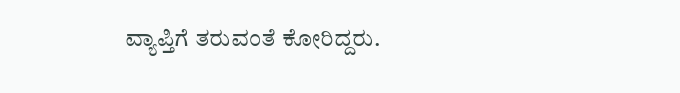ವ್ಯಾಪ್ತಿಗೆ ತರುವಂತೆ ಕೋರಿದ್ದರು.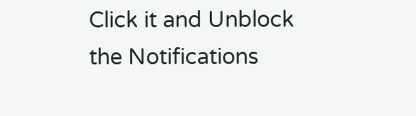Click it and Unblock the Notifications